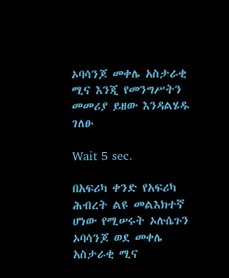ኦባሳንጆ መቀሌ አስታራቂ ሚና እንጂ የመንግሥትን መመሪያ ይዘው እንዳልሄዱ ገለፁ

Wait 5 sec.

በአፍሪካ ቀንድ የአፍሪካ ሕብረት ልዩ መልእክተኛ ሆነው የሚሠሩት ኦሉሴጉን ኦባሳንጆ ወደ መቀሌ አስታራቂ ሚና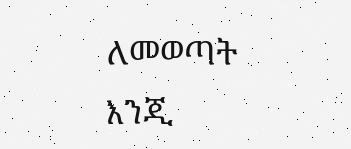ለመወጣት እንጂ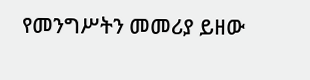የመንግሥትን መመሪያ ይዘው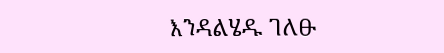እንዳልሄዱ ገለፁ